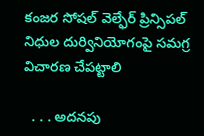కంజర సోషల్ వెల్ఫేర్ ప్రిన్సిపల్ నిధుల దుర్వినియోగంపై సమగ్ర విచారణ చేపట్టాలి

  . . . అదనపు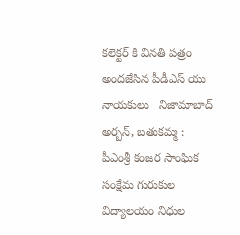కలెక్టర్ కి వినతి పత్రం అందజేసిన పీడీఎస్ యు నాయకులు   నిజామాబాద్ అర్బన్, బతుకమ్మ :   పీఎంశ్రీ కంజర సాంఘిక సంక్షేమ గురుకుల విద్యాలయం నిధుల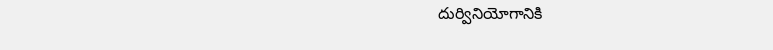దుర్వినియోగానికి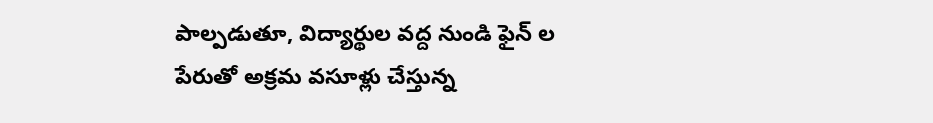పాల్పడుతూ, విద్యార్థుల వద్ద నుండి ఫైన్ ల పేరుతో అక్రమ వసూళ్లు చేస్తున్న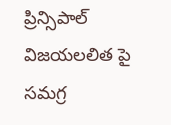ప్రిన్సిపాల్ విజయలలిత పై సమగ్ర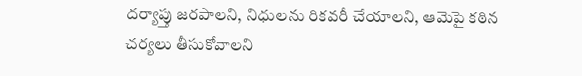దర్యాప్తు జరపాలని, నిధులను రికవరీ చేయాలని, ఆమెపై కఠిన చర్యలు తీసుకోవాలని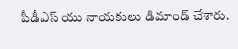పీడీఎస్ యు నాయకులు డిమాండ్ చేశారు.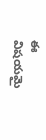ఈ విషయమై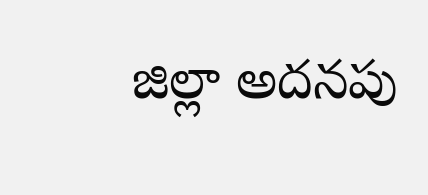జిల్లా అదనపు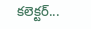కలెక్టర్...